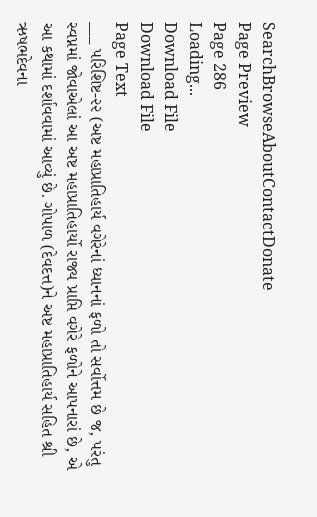SearchBrowseAboutContactDonate
Page Preview
Page 286
Loading...
Download File
Download File
Page Text
___ પરિશિષ્ટ-૨૨ (અષ્ટ મહાપ્રાતિહાર્ય વગેરેનાં ધ્યાનનાં ફળો તો સર્વોત્તમ છે જ, પરંતુ સ્વપ્નમાં જોવાએલાં આ અષ્ટ મહાપ્રાતિહાર્યો રાજ્ય પ્રાપ્તિ વગેરે ફળોને આપનારાં છે, એ આ કથામાં દર્શાવવામાં આવ્યું છે. ગોપાળ (દેવદત્ત)ને અષ્ટ મહાપ્રાતિહાર્ય સહિત શ્રી ઋષભદેવના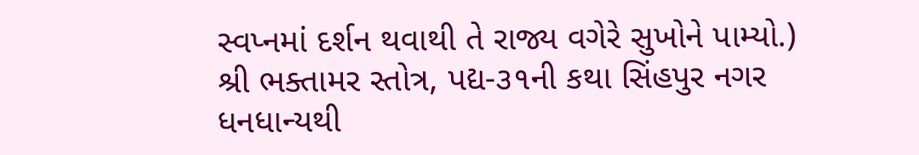સ્વપ્નમાં દર્શન થવાથી તે રાજ્ય વગેરે સુખોને પામ્યો.) શ્રી ભક્તામર સ્તોત્ર, પદ્ય-૩૧ની કથા સિંહપુર નગર ધનધાન્યથી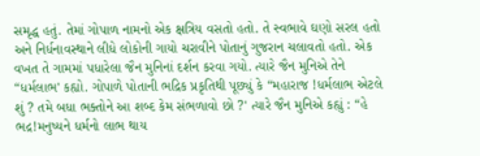સમૃદ્ધ હતું. તેમાં ગોપાળ નામનો એક ક્ષત્રિય વસતો હતો. તે સ્વભાવે ઘણો સરલ હતો અને નિર્ધનાવસ્થાને લીધે લોકોની ગાયો ચરાવીને પોતાનું ગુજરાન ચલાવતો હતો. એક વખત તે ગામમાં પધારેલા જૈન મુનિનાં દર્શન કરવા ગયો. ત્યારે જૈન મુનિએ તેને “ધર્મલાભ' કહ્યો. ગોપાળે પોતાની ભદ્રિક પ્રકૃતિથી પૂછ્યું કે “મહારાજ !ધર્મલાભ એટલે શું ? તમે બધા ભક્તોને આ શબ્દ કેમ સંભળાવો છો ?' ત્યારે જૈન મુનિએ કહ્યું : “હે ભદ્ર!મનુષ્યને ધર્મનો લાભ થાય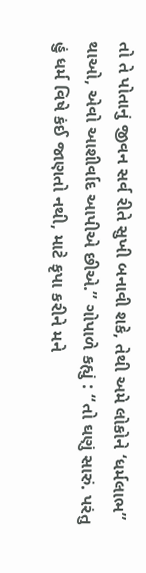તો તે પોતાનું જીવન સર્વ રીતે સુખી બનાવી શકે, તેથી અમે લોકોને ‘ધર્મલાભ” થાઓ, એવો આશીર્વાદ આપીએ છીએ.” ગોપાળે કહ્યું : “તો ઘણું સારું. પરંતુ હું ધર્મ વિષે કંઈ જાણતો નથી, માટે કૃપા કરીને મને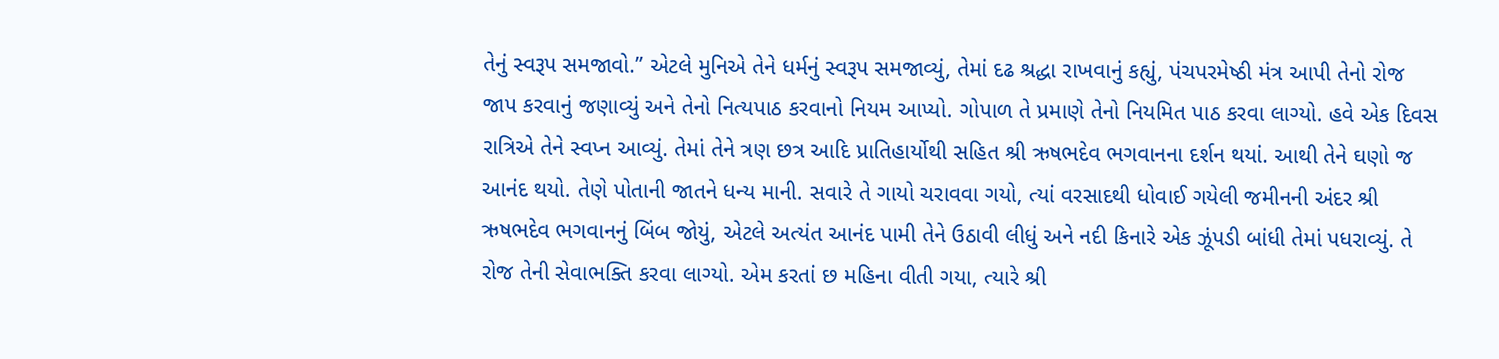તેનું સ્વરૂપ સમજાવો.” એટલે મુનિએ તેને ધર્મનું સ્વરૂપ સમજાવ્યું, તેમાં દઢ શ્રદ્ધા રાખવાનું કહ્યું, પંચપરમેષ્ઠી મંત્ર આપી તેનો રોજ જાપ કરવાનું જણાવ્યું અને તેનો નિત્યપાઠ કરવાનો નિયમ આપ્યો. ગોપાળ તે પ્રમાણે તેનો નિયમિત પાઠ કરવા લાગ્યો. હવે એક દિવસ રાત્રિએ તેને સ્વપ્ન આવ્યું. તેમાં તેને ત્રણ છત્ર આદિ પ્રાતિહાર્યોથી સહિત શ્રી ઋષભદેવ ભગવાનના દર્શન થયાં. આથી તેને ઘણો જ આનંદ થયો. તેણે પોતાની જાતને ધન્ય માની. સવારે તે ગાયો ચરાવવા ગયો, ત્યાં વરસાદથી ધોવાઈ ગયેલી જમીનની અંદર શ્રી ઋષભદેવ ભગવાનનું બિંબ જોયું, એટલે અત્યંત આનંદ પામી તેને ઉઠાવી લીધું અને નદી કિનારે એક ઝૂંપડી બાંધી તેમાં પધરાવ્યું. તે રોજ તેની સેવાભક્તિ કરવા લાગ્યો. એમ કરતાં છ મહિના વીતી ગયા, ત્યારે શ્રી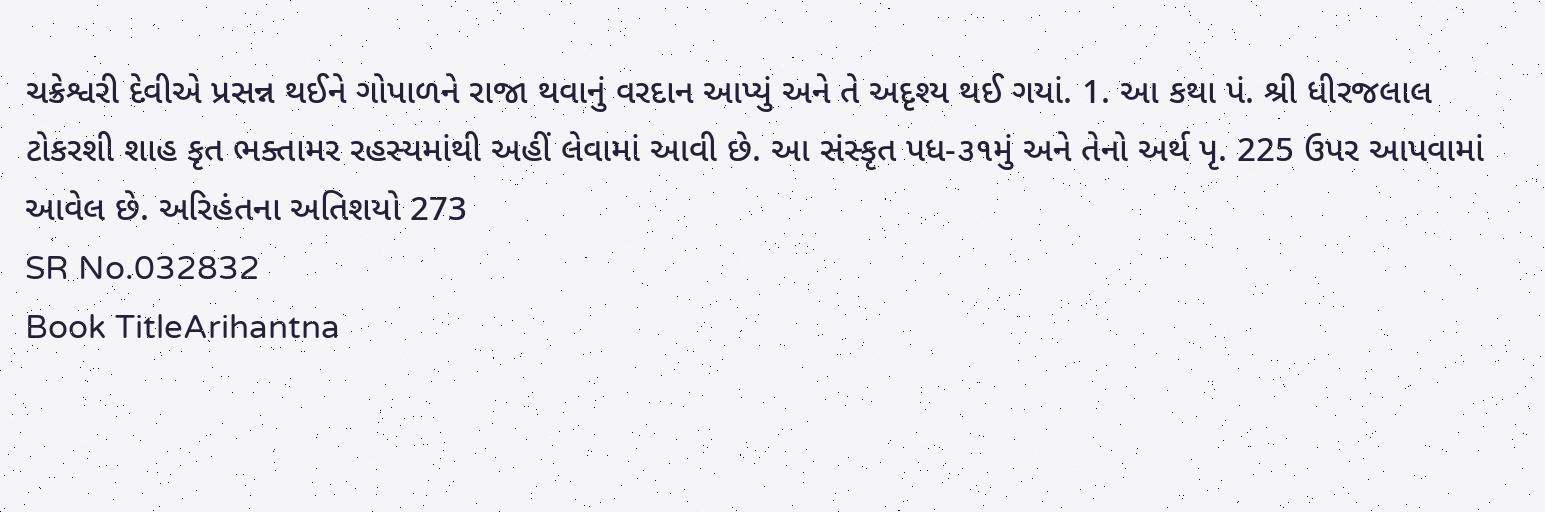ચક્રેશ્વરી દેવીએ પ્રસન્ન થઈને ગોપાળને રાજા થવાનું વરદાન આપ્યું અને તે અદૃશ્ય થઈ ગયાં. 1. આ કથા પં. શ્રી ધીરજલાલ ટોકરશી શાહ કૃત ભક્તામર રહસ્યમાંથી અહીં લેવામાં આવી છે. આ સંસ્કૃત પધ-૩૧મું અને તેનો અર્થ પૃ. 225 ઉપર આપવામાં આવેલ છે. અરિહંતના અતિશયો 273
SR No.032832
Book TitleArihantna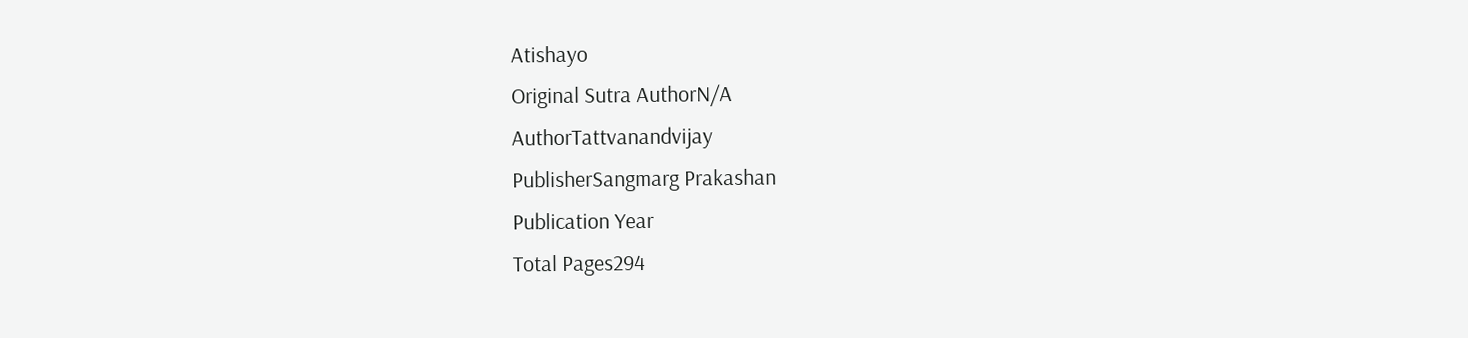Atishayo
Original Sutra AuthorN/A
AuthorTattvanandvijay
PublisherSangmarg Prakashan
Publication Year
Total Pages294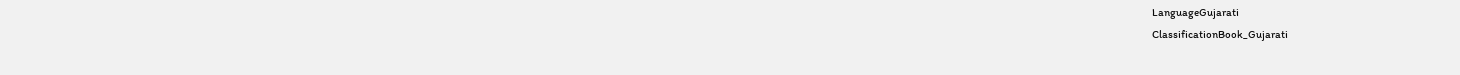LanguageGujarati
ClassificationBook_Gujarati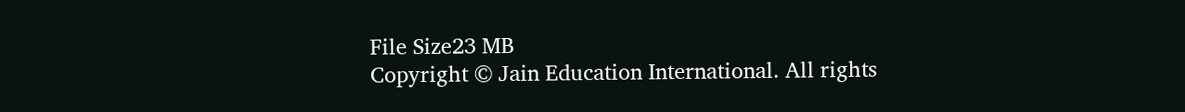File Size23 MB
Copyright © Jain Education International. All rights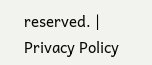reserved. | Privacy Policy